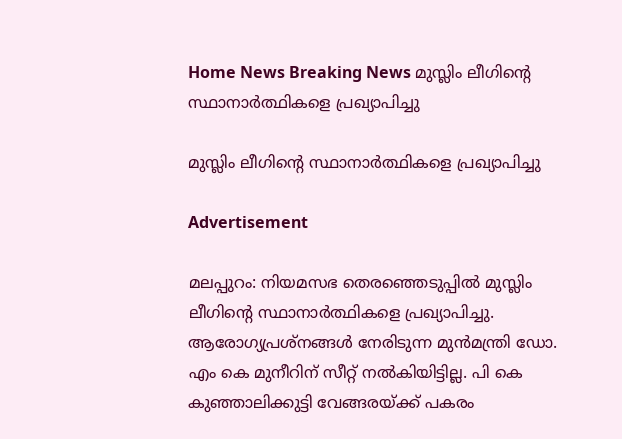Home News Breaking News മുസ്ലിം ലീഗിന്റെ സ്ഥാനാര്‍ത്ഥികളെ പ്രഖ്യാപിച്ചു

മുസ്ലിം ലീഗിന്റെ സ്ഥാനാര്‍ത്ഥികളെ പ്രഖ്യാപിച്ചു

Advertisement

മലപ്പുറം: നിയമസഭ തെരഞ്ഞെടുപ്പില്‍ മുസ്ലിം ലീഗിന്റെ സ്ഥാനാര്‍ത്ഥികളെ പ്രഖ്യാപിച്ചു. ആരോഗ്യപ്രശ്‌നങ്ങള്‍ നേരിടുന്ന മുന്‍മന്ത്രി ഡോ. എം കെ മുനീറിന് സീറ്റ് നല്‍കിയിട്ടില്ല. പി കെ കുഞ്ഞാലിക്കുട്ടി വേങ്ങരയ്ക്ക് പകരം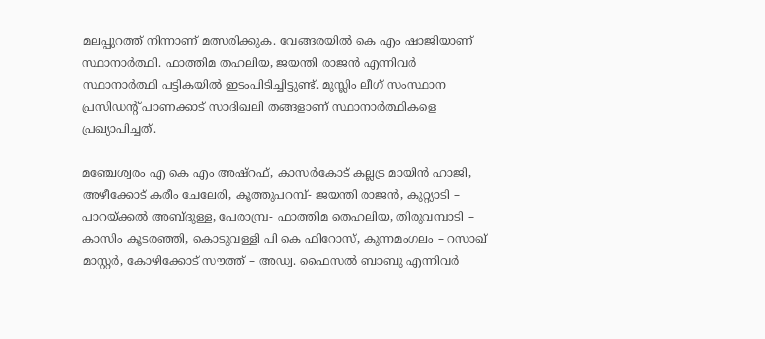മലപ്പുറത്ത് നിന്നാണ് മത്സരിക്കുക. വേങ്ങരയില്‍ കെ എം ഷാജിയാണ് സ്ഥാനാര്‍ത്ഥി. ഫാത്തിമ തഹലിയ, ജയന്തി രാജന്‍ എന്നിവര്‍ സ്ഥാനാര്‍ത്ഥി പട്ടികയില്‍ ഇടംപിടിച്ചിട്ടുണ്ട്. മുസ്ലിം ലീഗ് സംസ്ഥാന പ്രസിഡന്റ് പാണക്കാട് സാദിഖലി തങ്ങളാണ് സ്ഥാനാര്‍ത്ഥികളെ പ്രഖ്യാപിച്ചത്.

മഞ്ചേശ്വരം എ കെ എം അഷ്‌റഫ്, കാസര്‍കോട് കല്ലട്ര മായിന്‍ ഹാജി, അഴീക്കോട് കരീം ചേലേരി, കൂത്തുപറമ്പ്- ജയന്തി രാജന്‍, കുറ്റ്യാടി – പാറയ്ക്കല്‍ അബ്ദുള്ള, പേരാമ്പ്ര- ഫാത്തിമ തെഹലിയ, തിരുവമ്പാടി – കാസിം കൂടരഞ്ഞി, കൊടുവള്ളി പി കെ ഫിറോസ്, കുന്നമംഗലം – റസാഖ് മാസ്റ്റര്‍, കോഴിക്കോട് സൗത്ത് – അഡ്വ. ഫൈസല്‍ ബാബു എന്നിവര്‍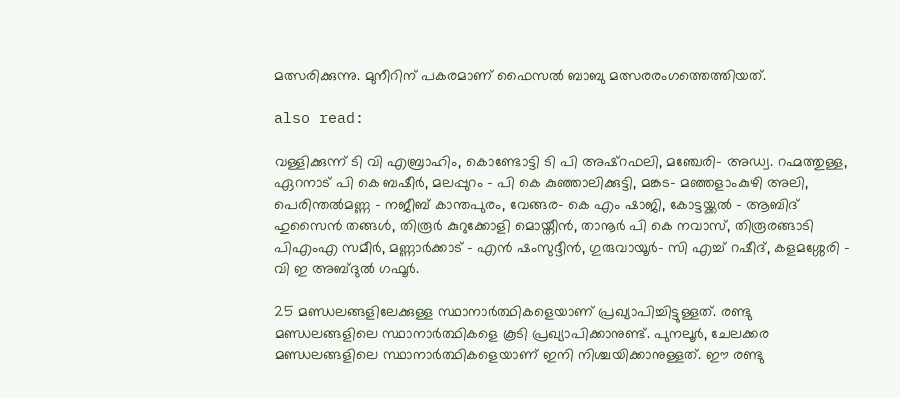മത്സരിക്കുന്നു. മുനീറിന് പകരമാണ് ഫൈസല്‍ ബാബു മത്സരരംഗത്തെത്തിയത്.

also read:

വള്ളിക്കുന്ന് ടി വി എബ്രാഹിം, കൊണ്ടോട്ടി ടി പി അഷ്‌റഫലി, മഞ്ചേരി- അഡ്വ. റഹ്മത്തുള്ള, ഏറനാട് പി കെ ബഷീര്‍, മലപ്പുറം – പി കെ കുഞ്ഞാലിക്കുട്ടി, മങ്കട- മഞ്ഞളാംകുഴി അലി, പെരിന്തല്‍മണ്ണ – നജീബ് കാന്തപുരം, വേങ്ങര- കെ എം ഷാജി, കോട്ടയ്ക്കല്‍ – ആബിദ് ഹുസൈന്‍ തങ്ങള്‍, തിരൂര്‍ കുറുക്കോളി മൊയ്തീന്‍, താനൂര്‍ പി കെ നവാസ്, തിരൂരങ്ങാടി പിഎംഎ സമീര്‍, മണ്ണാര്‍ക്കാട് – എന്‍ ഷംസുദ്ദീന്‍, ഗുരുവായൂര്‍- സി എച്ച് റഷീദ്, കളമശ്ശേരി – വി ഇ അബ്ദുല്‍ ഗഫൂര്‍.

25 മണ്ഡലങ്ങളിലേക്കുള്ള സ്ഥാനാര്‍ത്ഥികളെയാണ് പ്രഖ്യാപിച്ചിട്ടുള്ളത്. രണ്ടു മണ്ഡലങ്ങളിലെ സ്ഥാനാര്‍ത്ഥികളെ കൂടി പ്രഖ്യാപിക്കാനുണ്ട്. പുനലൂര്‍, ചേലക്കര മണ്ഡലങ്ങളിലെ സ്ഥാനാര്‍ത്ഥികളെയാണ് ഇനി നിശ്ചയിക്കാനുള്ളത്. ഈ രണ്ടു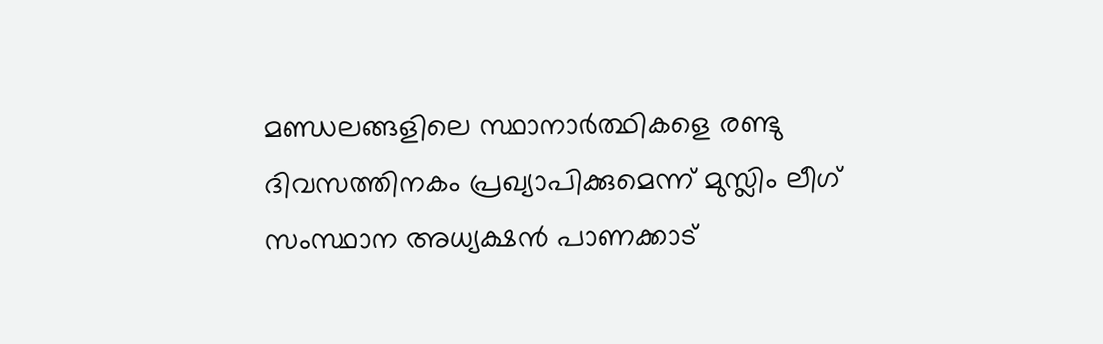മണ്ഡലങ്ങളിലെ സ്ഥാനാര്‍ത്ഥികളെ രണ്ടു ദിവസത്തിനകം പ്രഖ്യാപിക്കുമെന്ന് മുസ്ലിം ലീഗ് സംസ്ഥാന അധ്യക്ഷന്‍ പാണക്കാട്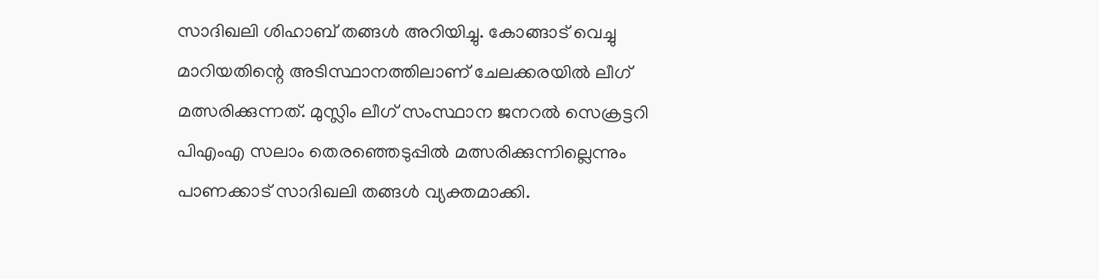സാദിഖലി ശിഹാബ് തങ്ങള്‍ അറിയിച്ചു. കോങ്ങാട് വെച്ചു മാറിയതിന്റെ അടിസ്ഥാനത്തിലാണ് ചേലക്കരയില്‍ ലീഗ് മത്സരിക്കുന്നത്. മുസ്ലിം ലീഗ് സംസ്ഥാന ജനറല്‍ സെക്രട്ടറി പിഎംഎ സലാം തെരഞ്ഞെടുപ്പില്‍ മത്സരിക്കുന്നില്ലെന്നും പാണക്കാട് സാദിഖലി തങ്ങള്‍ വ്യക്തമാക്കി.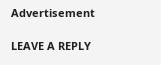Advertisement

LEAVE A REPLY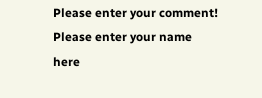Please enter your comment!
Please enter your name here